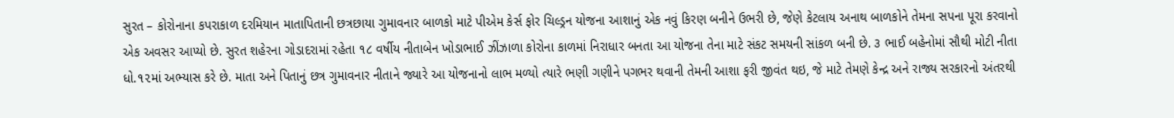સુરત – કોરોનાના કપરાકાળ દરમિયાન માતાપિતાની છત્રછાયા ગુમાવનાર બાળકો માટે પીએમ કેર્સ ફોર ચિલ્ડ્રન યોજના આશાનું એક નવું કિરણ બનીને ઉભરી છે, જેણે કેટલાય અનાથ બાળકોને તેમના સપના પૂરા કરવાનો એક અવસર આપ્યો છે. સુરત શહેરના ગોડાદરામાં રહેતા ૧૮ વર્ષીય નીતાબેન ખોડાભાઈ ઝીંઝાળા કોરોના કાળમાં નિરાધાર બનતા આ યોજના તેના માટે સંકટ સમયની સાંકળ બની છે. ૩ ભાઈ બહેનોમાં સૌથી મોટી નીતા ધો.૧૨માં અભ્યાસ કરે છે. માતા અને પિતાનું છત્ર ગુમાવનાર નીતાને જ્યારે આ યોજનાનો લાભ મળ્યો ત્યારે ભણી ગણીને પગભર થવાની તેમની આશા ફરી જીવંત થઇ, જે માટે તેમણે કેન્દ્ર અને રાજ્ય સરકારનો અંતરથી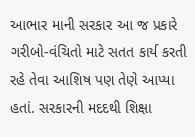આભાર માની સરકાર આ જ પ્રકારે ગરીબો-વંચિતો માટે સતત કાર્ય કરતી રહે તેવા આશિષ પણ તેણે આપ્યા હતાં. સરકારની મદદથી શિક્ષા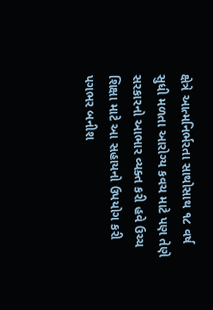ક્ષેત્રે આત્મનિર્ભરતા સાથોસાથ ૧૮ વર્ષ સુધી મળતા આરોગ્ય કવચ માટે પણ તેણે સરકારનો આભાર વ્યક્ત કરી હવે ઉચ્ચ શિક્ષા માટે આ સહાયનો ઉપયોગ કરી પગભર બનીશ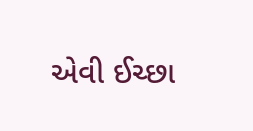એવી ઈચ્છા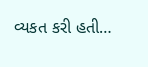વ્યકત કરી હતી…